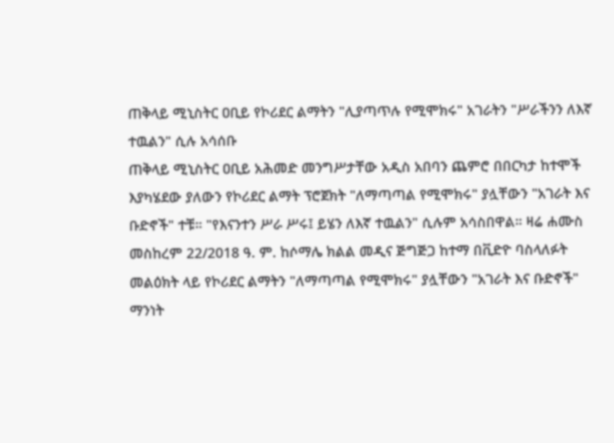ጠቅላይ ሚኒስትር ዐቢይ የኮሪደር ልማትን "ሊያጣጥሉ የሚሞክሩ" አገራትን "ሥራችንን ለእኛ ተዉልን" ሲሉ አሳሰቡ
ጠቅላይ ሚኒስትር ዐቢይ አሕመድ መንግሥታቸው አዲስ አበባን ጨምሮ በበርካታ ከተሞች እያካሄደው ያለውን የኮሪደር ልማት ፕሮጀክት "ለማጣጣል የሚሞክሩ" ያሏቸውን "አገራት እና ቡድኖች" ተቹ። "የእናንተን ሥራ ሥሩ፤ ይሄን ለእኛ ተዉልን" ሲሉም አሳስበዋል። ዛሬ ሐሙስ መስከረም 22/2018 ዓ. ም. ከሶማሌ ክልል መዲና ጅግጅጋ ከተማ በቪድዮ ባስላለፉት መልዕክት ላይ የኮሪደር ልማትን "ለማጣጣል የሚሞክሩ" ያሏቸውን "አገራት እና ቡድኖች" ማንነት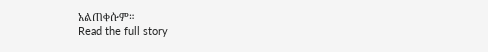አልጠቀሱም።
Read the full story